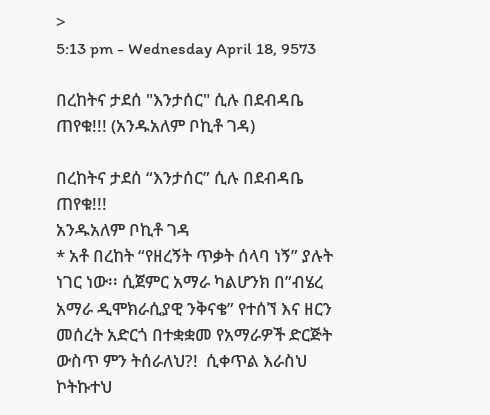>
5:13 pm - Wednesday April 18, 9573

በረከትና ታደሰ "እንታሰር" ሲሉ በደብዳቤ  ጠየቁ!!! (አንዱአለም ቦኪቶ ገዳ)

በረከትና ታደሰ “እንታሰር” ሲሉ በደብዳቤ  ጠየቁ!!!
አንዱአለም ቦኪቶ ገዳ
* አቶ በረከት “የዘረኝት ጥቃት ሰላባ ነኝ” ያሉት ነገር ነው፡፡ ሲጀምር አማራ ካልሆንክ በ”ብሄረ አማራ ዲሞክራሲያዊ ንቅናቄ” የተሰኘ እና ዘርን መሰረት አድርጎ በተቋቋመ የአማራዎች ድርጅት ውስጥ ምን ትሰራለህ?!  ሲቀጥል እራስህ ኮትኩተህ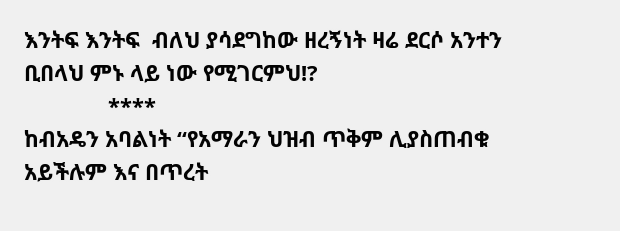እንትፍ እንትፍ  ብለህ ያሳደግከው ዘረኝነት ዛሬ ደርሶ አንተን ቢበላህ ምኑ ላይ ነው የሚገርምህ!?
              ****
ከብአዴን አባልነት “የአማራን ህዝብ ጥቅም ሊያስጠብቁ አይችሉም እና በጥረት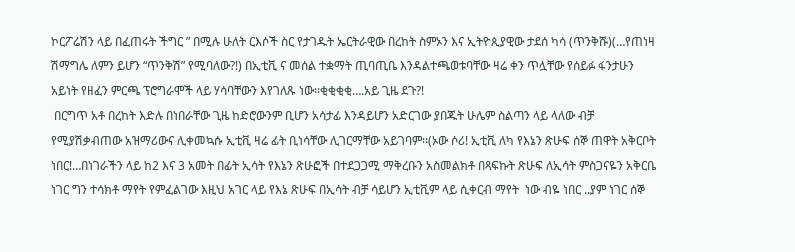ኮርፖሬሽን ላይ በፈጠሩት ችግር ” በሚሉ ሁለት ርእሶች ስር የታገዱት ኤርትራዊው በረከት ስምኦን እና ኢትዮጲያዊው ታደሰ ካሳ (ጥንቅሹ)(…የጠነዛ ሽማግሌ ለምን ይሆን “ጥንቅሽ” የሚባለው?!) በኢቲቪ ና መሰል ተቋማት ጢባጢቤ እንዳልተጫወቱባቸው ዛሬ ቀን ጥሏቸው የሰይፉ ፋንታሁን አይነት የዘፈን ምርጫ ፕሮግራሞች ላይ ሃሳባቸውን እየገለጹ ነው፡፡ቂቂቂቂ….አይ ጊዜ ደጉ?!
 በርግጥ አቶ በረከት እድሉ በነበራቸው ጊዜ ከድሮውንም ቢሆን አሳታፊ እንዳይሆን አድርገው ያበጁት ሁሌም ስልጣን ላይ ላለው ብቻ የሚያሽቃብጠው አዝማሪውና ሊቀመኳሱ ኢቲቪ ዛሬ ፊት ቢነሳቸው ሊገርማቸው አይገባም፡፡(ኦው ሶሪ! ኢቲቪ ለካ የእኔን ጽሁፍ ሰኞ ጠዋት አቅርቦት ነበር!…በነገራችን ላይ ከ2 እና 3 አመት በፊት ኢሳት የእኔን ጽሁፎች በተደጋጋሚ ማቅረቡን አስመልክቶ በጻፍኩት ጽሁፍ ለኢሳት ምስጋናዬን አቅርቤ ነገር ግን ተሳክቶ ማየት የምፈልገው እዚህ አገር ላይ የእኔ ጽሁፍ በኢሳት ብቻ ሳይሆን ኢቲቪም ላይ ሲቀርብ ማየት  ነው ብዬ ነበር ..ያም ነገር ሰኞ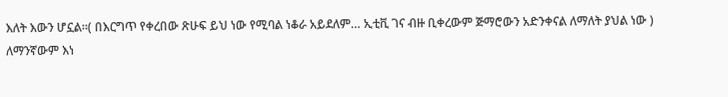እለት እውን ሆኗል፡፡( በእርግጥ የቀረበው ጽሁፍ ይህ ነው የሚባል ነቆራ አይደለም… ኢቲቪ ገና ብዙ ቢቀረውም ጅማሮውን አድንቀናል ለማለት ያህል ነው )
ለማንኛውም እነ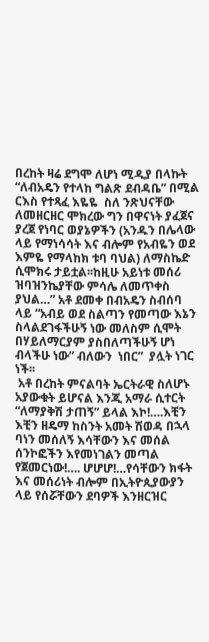በረከት ዛሬ ደግሞ ለሆነ ሚዲያ በላኩት “ለብአዴን የተላከ ግልጽ ደብዳቤ” በሚል ርእስ የተጻፈ እዬዬ  ስለ ንጽህናቸው ለመዘርዘር ሞክረው ግን በዋናነት ያፈጀና ያረጀ የነባር ወያኔዎችን (አንዱን በሌላው ላይ የማነሳሳት እና ብሎም የአብዬን ወደ እምዬ የማላከክ ቱባ ባህል) ለማስኬድ ሲሞክሩ ታይቷል፡፡ከዚሁ አይነቱ መሰሪ ዝባዝንኬያቸው ምሳሌ ለመጥቀስ ያህል…” አቶ ደመቀ በብአዴን ስብሰባ ላይ “አብይ ወደ ስልጣን የመጣው እኔን ስላልደገፋችሁኝ ነው መለስም ሲሞት በሃይለማርያም ያስበለጣችሁኝ ሆነ ብላችሁ ነው” ብለውን  ነበር”  ያሏት ነገር ነች፡፡
 አቶ በረከት ምናልባት ኤርትራዊ ስለሆኑ አያውቁት ይሆናል እንጂ አማራ ሲተርት “ለማያቅሽ ታጠኝ” ይላል እኮ!….እቺን እቺን ዘዴማ ከስንት አመት ሽወዳ በኋላ ባነን መሰለኝ እሳቸውን እና መሰል ሰንኮፎችን እየመነገልን መጣል የጀመርነው!…. ሆሆሆ!…የሳቸውን ክፋት እና መሰሪነት ብሎም በኢትዮጲያውያን ላይ የሰሯቸውን ደባዎች እንዘርዝር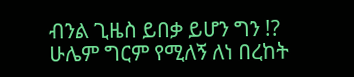ብንል ጊዜስ ይበቃ ይሆን ግን !?
ሁሌም ግርም የሚለኝ ለነ በረከት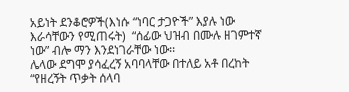አይነት ደንቆሮዎች(እነሱ “ነባር ታጋዮች” እያሉ ነው እራሳቸውን የሚጠሩት)  “ሰፊው ህዝብ በሙሉ ዘገምተኛ ነው” ብሎ ማን እንደነገራቸው ነው፡፡
ሌላው ደግሞ ያሳፈረኝ አባባላቸው በተለይ አቶ በረከት “የዘረኝት ጥቃት ሰላባ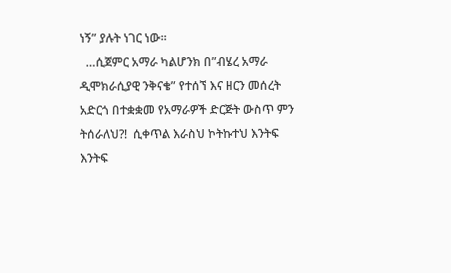ነኝ” ያሉት ነገር ነው፡፡
  …ሲጀምር አማራ ካልሆንክ በ”ብሄረ አማራ ዲሞክራሲያዊ ንቅናቄ” የተሰኘ እና ዘርን መሰረት አድርጎ በተቋቋመ የአማራዎች ድርጅት ውስጥ ምን ትሰራለህ?!  ሲቀጥል እራስህ ኮትኩተህ እንትፍ እንትፍ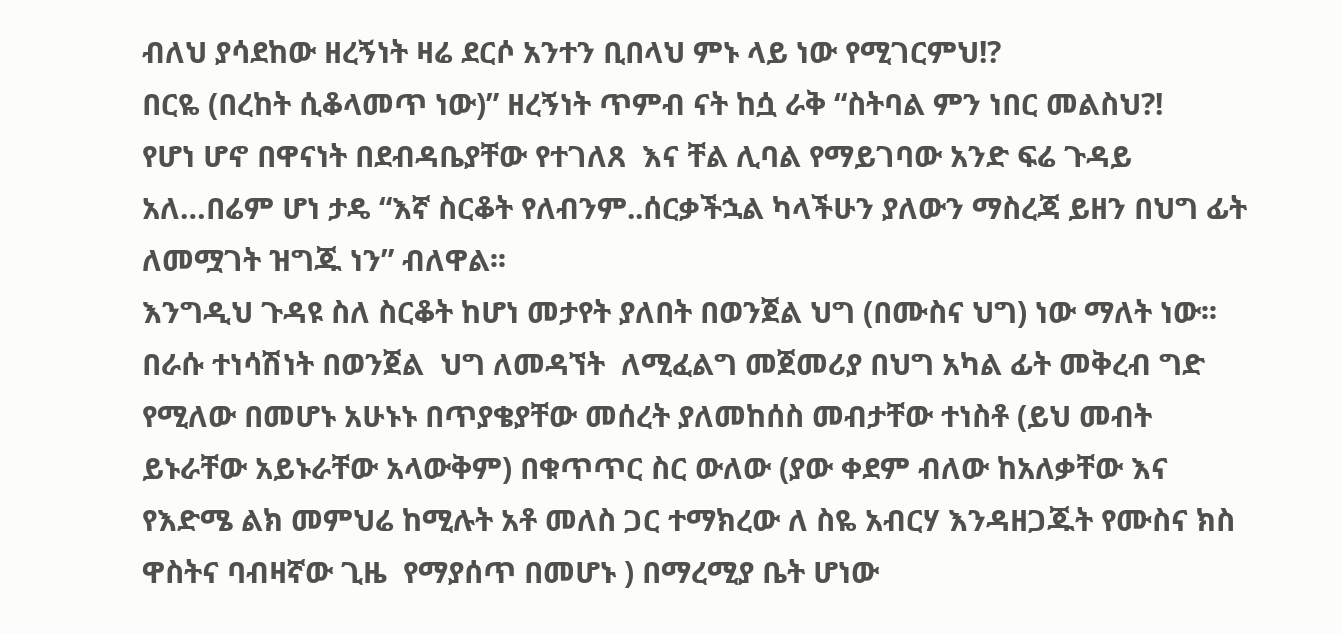ብለህ ያሳደከው ዘረኝነት ዛሬ ደርሶ አንተን ቢበላህ ምኑ ላይ ነው የሚገርምህ!?
በርዬ (በረከት ሲቆላመጥ ነው)” ዘረኝነት ጥምብ ናት ከሷ ራቅ “ስትባል ምን ነበር መልስህ?!
የሆነ ሆኖ በዋናነት በደብዳቤያቸው የተገለጸ  እና ቸል ሊባል የማይገባው አንድ ፍሬ ጉዳይ  አለ…በሬም ሆነ ታዴ “እኛ ስርቆት የለብንም..ሰርቃችኋል ካላችሁን ያለውን ማስረጃ ይዘን በህግ ፊት ለመሟገት ዝግጁ ነን” ብለዋል፡፡
እንግዲህ ጉዳዩ ስለ ስርቆት ከሆነ መታየት ያለበት በወንጀል ህግ (በሙስና ህግ) ነው ማለት ነው፡፡በራሱ ተነሳሽነት በወንጀል  ህግ ለመዳኘት  ለሚፈልግ መጀመሪያ በህግ አካል ፊት መቅረብ ግድ የሚለው በመሆኑ አሁኑኑ በጥያቄያቸው መሰረት ያለመከሰስ መብታቸው ተነስቶ (ይህ መብት ይኑራቸው አይኑራቸው አላውቅም) በቁጥጥር ስር ውለው (ያው ቀደም ብለው ከአለቃቸው እና የእድሜ ልክ መምህሬ ከሚሉት አቶ መለስ ጋር ተማክረው ለ ስዬ አብርሃ እንዳዘጋጁት የሙስና ክስ ዋስትና ባብዛኛው ጊዜ  የማያሰጥ በመሆኑ ) በማረሚያ ቤት ሆነው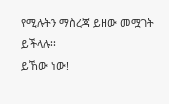የሚሉትን ማስረጃ ይዘው መሟገት ይችላሉ፡፡
ይኸው ነው!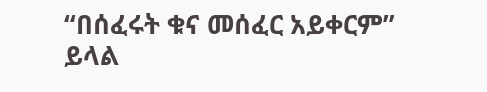“በሰፈሩት ቁና መሰፈር አይቀርም” ይላል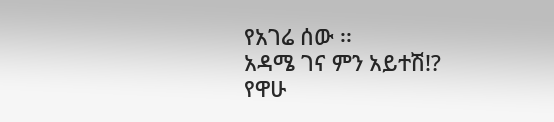የአገሬ ሰው ፡፡
አዳሜ ገና ምን አይተሽ!?
የዋሁ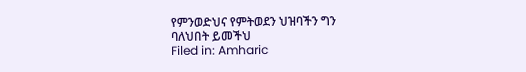የምንወድህና የምትወደን ህዝባችን ግን
ባለህበት ይመችህ
Filed in: Amharic